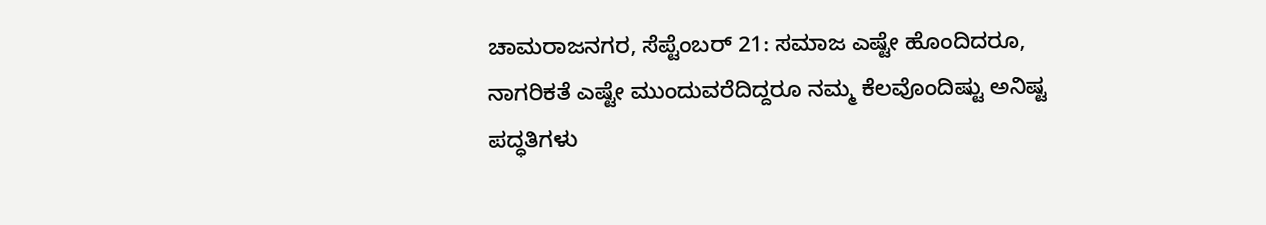ಚಾಮರಾಜನಗರ, ಸೆಪ್ಟೆಂಬರ್ 21: ಸಮಾಜ ಎಷ್ಟೇ ಹೊಂದಿದರೂ, ನಾಗರಿಕತೆ ಎಷ್ಟೇ ಮುಂದುವರೆದಿದ್ದರೂ ನಮ್ಮ ಕೆಲವೊಂದಿಷ್ಟು ಅನಿಷ್ಟ ಪದ್ಧತಿಗಳು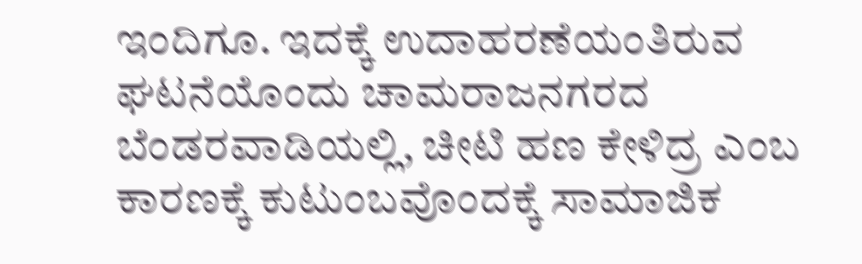ಇಂದಿಗೂ. ಇದಕ್ಕೆ ಉದಾಹರಣೆಯಂತಿರುವ ಘಟನೆಯೊಂದು ಚಾಮರಾಜನಗರದ ಬೆಂಡರವಾಡಿಯಲ್ಲಿ, ಚೀಟಿ ಹಣ ಕೇಳಿದ್ರ ಎಂಬ ಕಾರಣಕ್ಕೆ ಕುಟುಂಬವೊಂದಕ್ಕೆ ಸಾಮಾಜಿಕ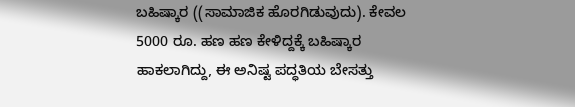ಬಹಿಷ್ಕಾರ ((ಸಾಮಾಜಿಕ ಹೊರಗಿಡುವುದು). ಕೇವಲ 5000 ರೂ. ಹಣ ಹಣ ಕೇಳಿದ್ದಕ್ಕೆ ಬಹಿಷ್ಕಾರ ಹಾಕಲಾಗಿದ್ದು, ಈ ಅನಿಷ್ಟ ಪದ್ಧತಿಯ ಬೇಸತ್ತು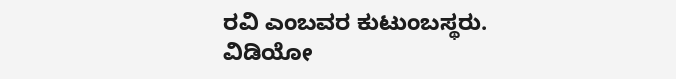ರವಿ ಎಂಬವರ ಕುಟುಂಬಸ್ಥರು.
ವಿಡಿಯೋ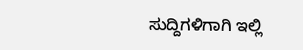ಸುದ್ದಿಗಳಿಗಾಗಿ ಇಲ್ಲಿ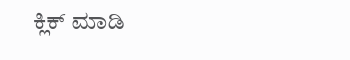ಕ್ಲಿಕ್ ಮಾಡಿ